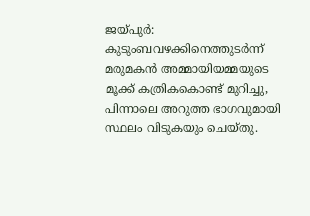ജയ്പുർ: കുടുംബവഴക്കിനെത്തുടർന്ന് മരുമകൻ അമ്മായിയമ്മയുടെ മൂക്ക് കത്രികകൊണ്ട് മുറിച്ചു, പിന്നാലെ അറുത്ത ഭാഗവുമായി സ്ഥലം വിടുകയും ചെയ്തു.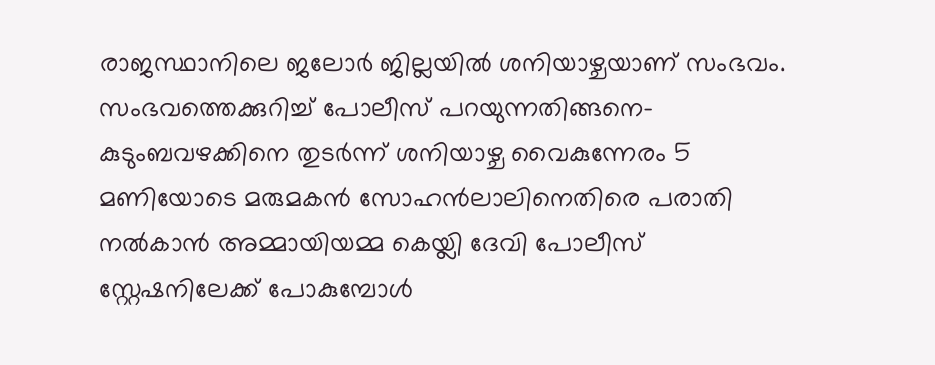രാജസ്ഥാനിലെ ജലോർ ജില്ലയിൽ ശനിയാഴ്ചയാണ് സംഭവം.
സംഭവത്തെക്കുറിച്ച് പോലീസ് പറയുന്നതിങ്ങനെ- കുടുംബവഴക്കിനെ തുടർന്ന് ശനിയാഴ്ച വൈകുന്നേരം 5 മണിയോടെ മരുമകൻ സോഹൻലാലിനെതിരെ പരാതി നൽകാൻ അമ്മായിയമ്മ കെയ്ലി ദേവി പോലീസ് സ്റ്റേഷനിലേക്ക് പോകുമ്പോൾ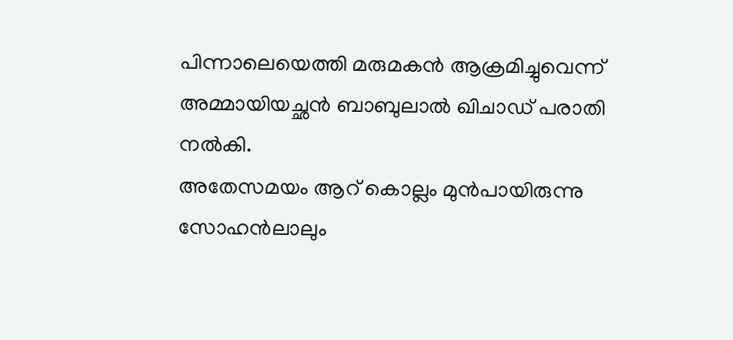പിന്നാലെയെത്തി മരുമകൻ ആക്രമിച്ചുവെന്ന് അമ്മായിയച്ഛൻ ബാബുലാൽ ഖിചാഡ് പരാതി നൽകി.
അതേസമയം ആറ് കൊല്ലം മുൻപായിരുന്നു സോഹൻലാലും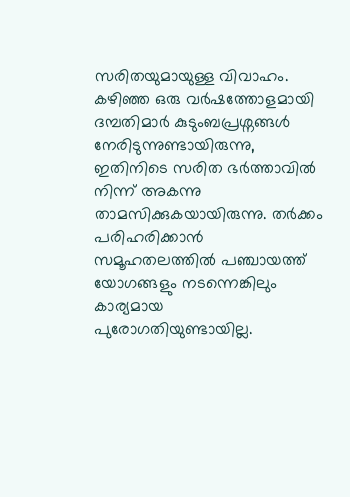സരിതയുമായുള്ള വിവാഹം. കഴിഞ്ഞ ഒരു വർഷത്തോളമായി ദമ്പതിമാർ കുടുംബപ്രശ്നങ്ങൾ നേരിടുന്നുണ്ടായിരുന്നു, ഇതിനിടെ സരിത ഭർത്താവിൽ നിന്ന് അകന്നു താമസിക്കുകയായിരുന്നു. തർക്കം പരിഹരിക്കാൻ സമൂഹതലത്തിൽ പഞ്ചായത്ത് യോഗങ്ങളും നടന്നെങ്കിലും കാര്യമായ പുരോഗതിയുണ്ടായില്ല.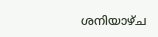ശനിയാഴ്ച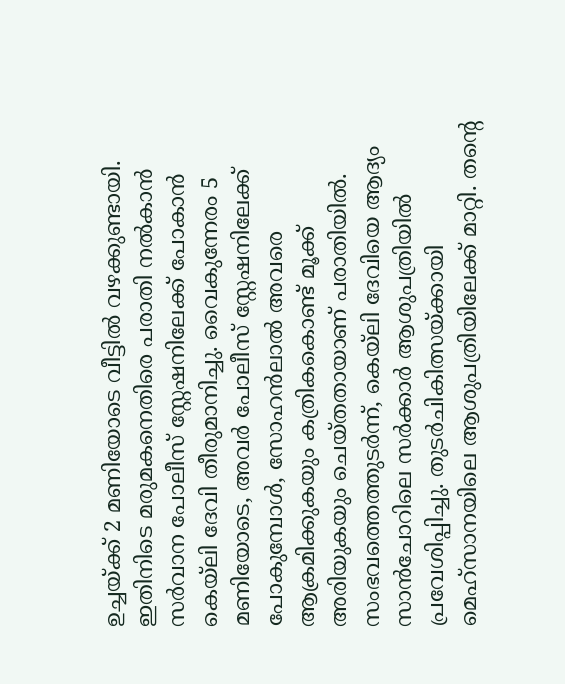ഉച്ചയ്ക്ക് 2 മണിയോടെ വീട്ടിൽ വഴക്കുണ്ടായി. ഇതിനിടെ മരുമകനെതിരെ പരാതി നൽകാൻ സർവാന പോലീസ് സ്റ്റേഷനിലേക്ക് പോകാൻ കെയ്ലി ദേവി തീരുമാനിച്ചു. വൈകുന്നേരം 5 മണിയോടെ, അവർ പോലീസ് സ്റ്റേഷനിലേക്ക് പോകുമ്പോൾ, സോഹൻലാൽ അവരെ ആക്രമിക്കുകയും കത്രികകൊണ്ട് മൂക്ക് അരിയുകയും ചെയ്തതായാണ് പരാതിയിൽ.
സംഭവത്തെത്തുടർന്ന്, കെയ്ലി ദേവിയെ ആദ്യം സാൻചോറിലെ സർക്കാർ ആശുപത്രിയിൽ പ്രവേശിപ്പിച്ചു. തുടർചികിത്സയ്ക്കായി മെഹ്സാനയിലെ ആശുപത്രിയിലേക്ക് മാറ്റി. തന്റെ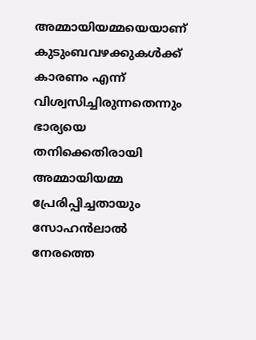അമ്മായിയമ്മയെയാണ് കുടുംബവഴക്കുകൾക്ക് കാരണം എന്ന് വിശ്വസിച്ചിരുന്നതെന്നും ഭാര്യയെ തനിക്കെതിരായി അമ്മായിയമ്മ പ്രേരിപ്പിച്ചതായും സോഹൻലാൽ നേരത്തെ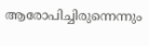ആരോപിച്ചിരുന്നെന്നും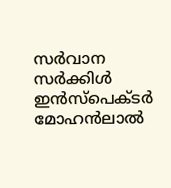സർവാന സർക്കിൾ ഇൻസ്പെക്ടർ മോഹൻലാൽ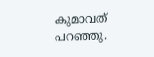കുമാവത് പറഞ്ഞു.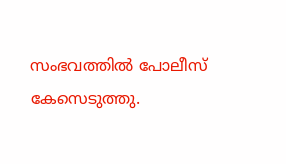സംഭവത്തിൽ പോലീസ് കേസെടുത്തു.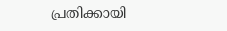പ്രതിക്കായി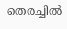തെരച്ചിൽ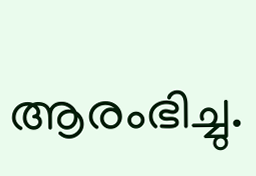ആരംഭിച്ചു.